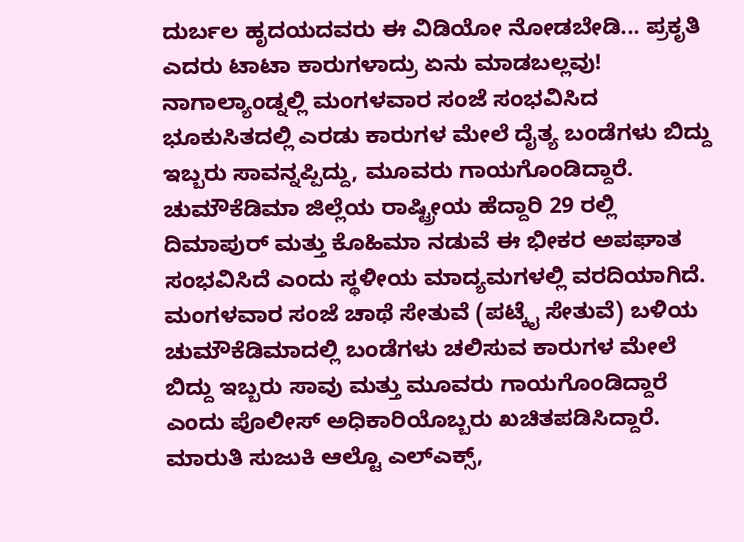ದುರ್ಬಲ ಹೃದಯದವರು ಈ ವಿಡಿಯೋ ನೋಡಬೇಡಿ... ಪ್ರಕೃತಿ ಎದರು ಟಾಟಾ ಕಾರುಗಳಾದ್ರು ಏನು ಮಾಡಬಲ್ಲವು!
ನಾಗಾಲ್ಯಾಂಡ್ನಲ್ಲಿ ಮಂಗಳವಾರ ಸಂಜೆ ಸಂಭವಿಸಿದ ಭೂಕುಸಿತದಲ್ಲಿ ಎರಡು ಕಾರುಗಳ ಮೇಲೆ ದೈತ್ಯ ಬಂಡೆಗಳು ಬಿದ್ದು ಇಬ್ಬರು ಸಾವನ್ನಪ್ಪಿದ್ದು, ಮೂವರು ಗಾಯಗೊಂಡಿದ್ದಾರೆ. ಚುಮೌಕೆಡಿಮಾ ಜಿಲ್ಲೆಯ ರಾಷ್ಟ್ರೀಯ ಹೆದ್ದಾರಿ 29 ರಲ್ಲಿ ದಿಮಾಪುರ್ ಮತ್ತು ಕೊಹಿಮಾ ನಡುವೆ ಈ ಭೀಕರ ಅಪಘಾತ ಸಂಭವಿಸಿದೆ ಎಂದು ಸ್ಥಳೀಯ ಮಾದ್ಯಮಗಳಲ್ಲಿ ವರದಿಯಾಗಿದೆ.
ಮಂಗಳವಾರ ಸಂಜೆ ಚಾಥೆ ಸೇತುವೆ (ಪಟ್ಕೈ ಸೇತುವೆ) ಬಳಿಯ ಚುಮೌಕೆಡಿಮಾದಲ್ಲಿ ಬಂಡೆಗಳು ಚಲಿಸುವ ಕಾರುಗಳ ಮೇಲೆ ಬಿದ್ದು ಇಬ್ಬರು ಸಾವು ಮತ್ತು ಮೂವರು ಗಾಯಗೊಂಡಿದ್ದಾರೆ ಎಂದು ಪೊಲೀಸ್ ಅಧಿಕಾರಿಯೊಬ್ಬರು ಖಚಿತಪಡಿಸಿದ್ದಾರೆ. ಮಾರುತಿ ಸುಜುಕಿ ಆಲ್ಟೊ ಎಲ್ಎಕ್ಸ್,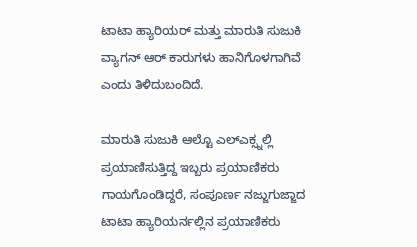ಟಾಟಾ ಹ್ಯಾರಿಯರ್ ಮತ್ತು ಮಾರುತಿ ಸುಜುಕಿ ವ್ಯಾಗನ್ ಆರ್ ಕಾರುಗಳು ಹಾನಿಗೊಳಗಾಗಿವೆ ಎಂದು ತಿಳಿದುಬಂದಿದೆ.

ಮಾರುತಿ ಸುಜುಕಿ ಆಲ್ಟೊ ಎಲ್ಎಕ್ಸ್ನಲ್ಲಿ ಪ್ರಯಾಣಿಸುತ್ತಿದ್ದ ಇಬ್ಬರು ಪ್ರಯಾಣಿಕರು ಗಾಯಗೊಂಡಿದ್ದರೆ, ಸಂಪೂರ್ಣ ನಜ್ಜುಗುಜ್ಜಾದ ಟಾಟಾ ಹ್ಯಾರಿಯರ್ನಲ್ಲಿನ ಪ್ರಯಾಣಿಕರು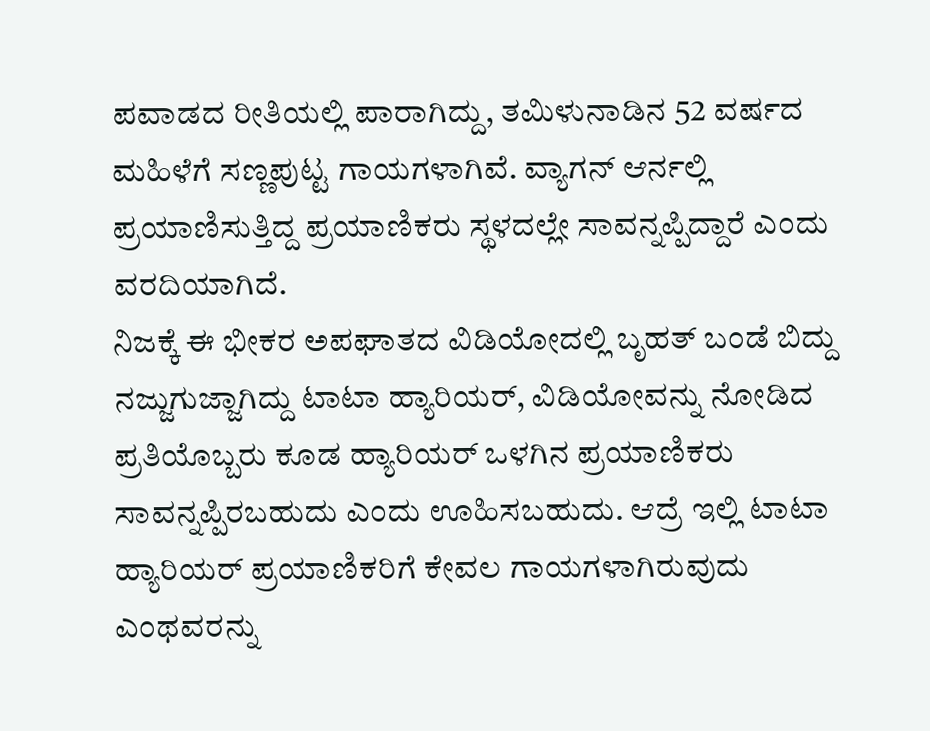ಪವಾಡದ ರೀತಿಯಲ್ಲಿ ಪಾರಾಗಿದ್ದು, ತಮಿಳುನಾಡಿನ 52 ವರ್ಷದ ಮಹಿಳೆಗೆ ಸಣ್ಣಪುಟ್ಟ ಗಾಯಗಳಾಗಿವೆ. ವ್ಯಾಗನ್ ಆರ್ನಲ್ಲಿ ಪ್ರಯಾಣಿಸುತ್ತಿದ್ದ ಪ್ರಯಾಣಿಕರು ಸ್ಥಳದಲ್ಲೇ ಸಾವನ್ನಪ್ಪಿದ್ದಾರೆ ಎಂದು ವರದಿಯಾಗಿದೆ.
ನಿಜಕ್ಕೆ ಈ ಭೀಕರ ಅಪಘಾತದ ವಿಡಿಯೋದಲ್ಲಿ ಬೃಹತ್ ಬಂಡೆ ಬಿದ್ದು ನಜ್ಜುಗುಜ್ಜಾಗಿದ್ದು ಟಾಟಾ ಹ್ಯಾರಿಯರ್, ವಿಡಿಯೋವನ್ನು ನೋಡಿದ ಪ್ರತಿಯೊಬ್ಬರು ಕೂಡ ಹ್ಯಾರಿಯರ್ ಒಳಗಿನ ಪ್ರಯಾಣಿಕರು ಸಾವನ್ನಪ್ಪಿರಬಹುದು ಎಂದು ಊಹಿಸಬಹುದು. ಆದ್ರೆ ಇಲ್ಲಿ ಟಾಟಾ ಹ್ಯಾರಿಯರ್ ಪ್ರಯಾಣಿಕರಿಗೆ ಕೇವಲ ಗಾಯಗಳಾಗಿರುವುದು ಎಂಥವರನ್ನು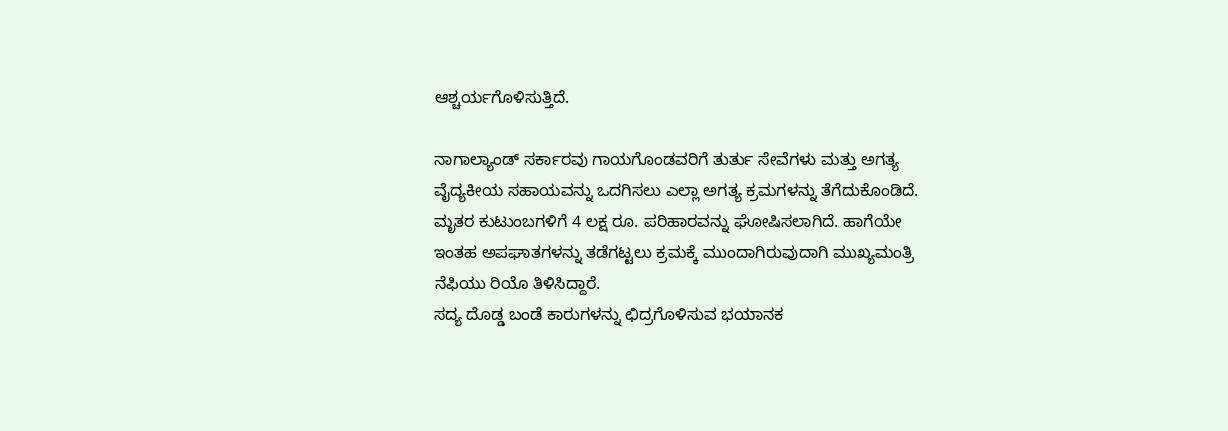ಆಶ್ಚರ್ಯಗೊಳಿಸುತ್ತಿದೆ.

ನಾಗಾಲ್ಯಾಂಡ್ ಸರ್ಕಾರವು ಗಾಯಗೊಂಡವರಿಗೆ ತುರ್ತು ಸೇವೆಗಳು ಮತ್ತು ಅಗತ್ಯ ವೈದ್ಯಕೀಯ ಸಹಾಯವನ್ನು ಒದಗಿಸಲು ಎಲ್ಲಾ ಅಗತ್ಯ ಕ್ರಮಗಳನ್ನು ತೆಗೆದುಕೊಂಡಿದೆ. ಮೃತರ ಕುಟುಂಬಗಳಿಗೆ 4 ಲಕ್ಷ ರೂ. ಪರಿಹಾರವನ್ನು ಘೋಷಿಸಲಾಗಿದೆ. ಹಾಗೆಯೇ ಇಂತಹ ಅಪಘಾತಗಳನ್ನು ತಡೆಗಟ್ಟಲು ಕ್ರಮಕ್ಕೆ ಮುಂದಾಗಿರುವುದಾಗಿ ಮುಖ್ಯಮಂತ್ರಿ ನೆಫಿಯು ರಿಯೊ ತಿಳಿಸಿದ್ದಾರೆ.
ಸದ್ಯ ದೊಡ್ಡ ಬಂಡೆ ಕಾರುಗಳನ್ನು ಛಿದ್ರಗೊಳಿಸುವ ಭಯಾನಕ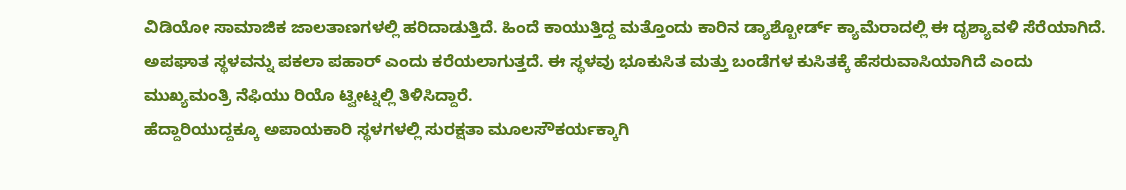ವಿಡಿಯೋ ಸಾಮಾಜಿಕ ಜಾಲತಾಣಗಳಲ್ಲಿ ಹರಿದಾಡುತ್ತಿದೆ. ಹಿಂದೆ ಕಾಯುತ್ತಿದ್ದ ಮತ್ತೊಂದು ಕಾರಿನ ಡ್ಯಾಶ್ಬೋರ್ಡ್ ಕ್ಯಾಮೆರಾದಲ್ಲಿ ಈ ದೃಶ್ಯಾವಳಿ ಸೆರೆಯಾಗಿದೆ. ಅಪಘಾತ ಸ್ಥಳವನ್ನು ಪಕಲಾ ಪಹಾರ್ ಎಂದು ಕರೆಯಲಾಗುತ್ತದೆ. ಈ ಸ್ಥಳವು ಭೂಕುಸಿತ ಮತ್ತು ಬಂಡೆಗಳ ಕುಸಿತಕ್ಕೆ ಹೆಸರುವಾಸಿಯಾಗಿದೆ ಎಂದು ಮುಖ್ಯಮಂತ್ರಿ ನೆಫಿಯು ರಿಯೊ ಟ್ವೀಟ್ನಲ್ಲಿ ತಿಳಿಸಿದ್ದಾರೆ.
ಹೆದ್ದಾರಿಯುದ್ದಕ್ಕೂ ಅಪಾಯಕಾರಿ ಸ್ಥಳಗಳಲ್ಲಿ ಸುರಕ್ಷತಾ ಮೂಲಸೌಕರ್ಯಕ್ಕಾಗಿ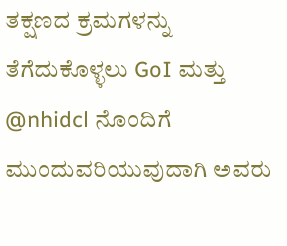ತಕ್ಷಣದ ಕ್ರಮಗಳನ್ನು ತೆಗೆದುಕೊಳ್ಳಲು GoI ಮತ್ತು @nhidcl ನೊಂದಿಗೆ ಮುಂದುವರಿಯುವುದಾಗಿ ಅವರು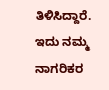ತಿಳಿಸಿದ್ದಾರೆ. ಇದು ನಮ್ಮ ನಾಗರಿಕರ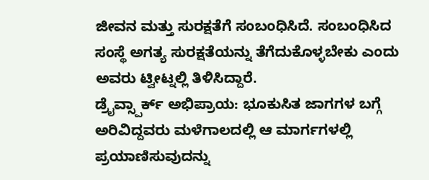ಜೀವನ ಮತ್ತು ಸುರಕ್ಷತೆಗೆ ಸಂಬಂಧಿಸಿದೆ. ಸಂಬಂಧಿಸಿದ ಸಂಸ್ಥೆ ಅಗತ್ಯ ಸುರಕ್ಷತೆಯನ್ನು ತೆಗೆದುಕೊಳ್ಳಬೇಕು ಎಂದು ಅವರು ಟ್ವೀಟ್ನಲ್ಲಿ ತಿಳಿಸಿದ್ದಾರೆ.
ಡ್ರೈವ್ಸ್ಪಾರ್ಕ್ ಅಭಿಪ್ರಾಯ: ಭೂಕುಸಿತ ಜಾಗಗಳ ಬಗ್ಗೆ ಅರಿವಿದ್ದವರು ಮಳೆಗಾಲದಲ್ಲಿ ಆ ಮಾರ್ಗಗಳಲ್ಲಿ ಪ್ರಯಾಣಿಸುವುದನ್ನು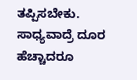ತಪ್ಪಿಸಬೇಕು. ಸಾಧ್ಯವಾದ್ರೆ ದೂರ ಹೆಚ್ಚಾದರೂ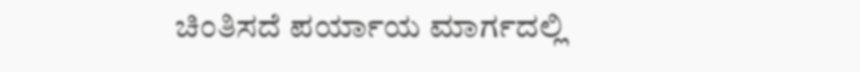ಚಿಂತಿಸದೆ ಪರ್ಯಾಯ ಮಾರ್ಗದಲ್ಲಿ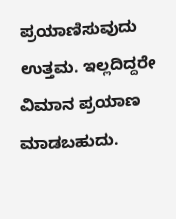ಪ್ರಯಾಣಿಸುವುದು ಉತ್ತಮ. ಇಲ್ಲದಿದ್ದರೇ ವಿಮಾನ ಪ್ರಯಾಣ ಮಾಡಬಹುದು.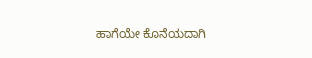ಹಾಗೆಯೇ ಕೊನೆಯದಾಗಿ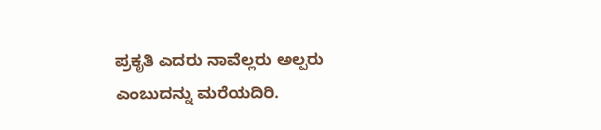ಪ್ರಕೃತಿ ಎದರು ನಾವೆಲ್ಲರು ಅಲ್ಪರು ಎಂಬುದನ್ನು ಮರೆಯದಿರಿ.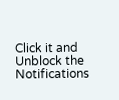Click it and Unblock the Notifications